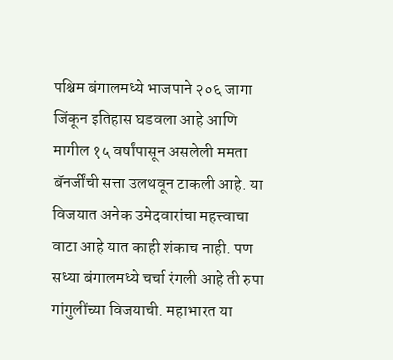पश्चिम बंगालमध्ये भाजपाने २०६ जागा जिंकून इतिहास घडवला आहे आणि मागील १५ वर्षांपासून असलेली ममता बॅनर्जींची सत्ता उलथवून टाकली आहे. या विजयात अनेक उमेदवारांचा महत्त्वाचा वाटा आहे यात काही शंकाच नाही. पण सध्या बंगालमध्ये चर्चा रंगली आहे ती रुपा गांगुलींच्या विजयाची. महाभारत या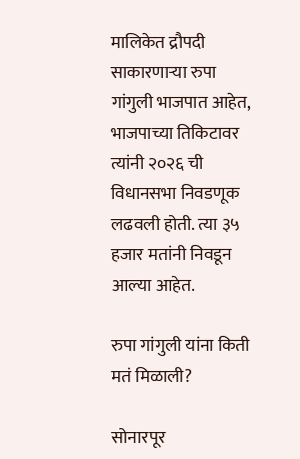मालिकेत द्रौपदी साकारणाऱ्या रुपा गांगुली भाजपात आहेत, भाजपाच्या तिकिटावर त्यांनी २०२६ ची विधानसभा निवडणूक लढवली होती. त्या ३५ हजार मतांनी निवडून आल्या आहेत.

रुपा गांगुली यांना किती मतं मिळाली?

सोनारपूर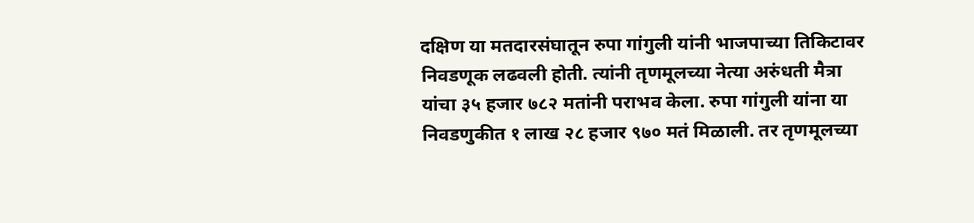दक्षिण या मतदारसंघातून रुपा गांगुली यांनी भाजपाच्या तिकिटावर निवडणूक लढवली होती. त्यांनी तृणमूलच्या नेत्या अरुंधती मैत्रा यांचा ३५ हजार ७८२ मतांनी पराभव केला. रुपा गांगुली यांना या निवडणुकीत १ लाख २८ हजार ९७० मतं मिळाली. तर तृणमूलच्या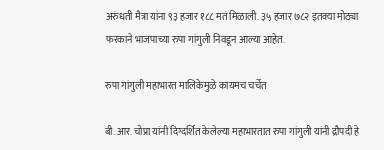अरुंधती मैत्रा यांना ९३ हजार १८८ मतं मिळाली. ३५ हजार ७८२ इतक्या मोठ्या फरकाने भाजपाच्या रुपा गांगुली निवडून आल्या आहेत.

रुपा गांगुली महाभारत मालिकेमुळे कायमच चर्चेत

बी. आर. चोप्रा यांनी दिग्दर्शित केलेल्या महाभारतात रुपा गांगुली यांनी द्रौपदी हे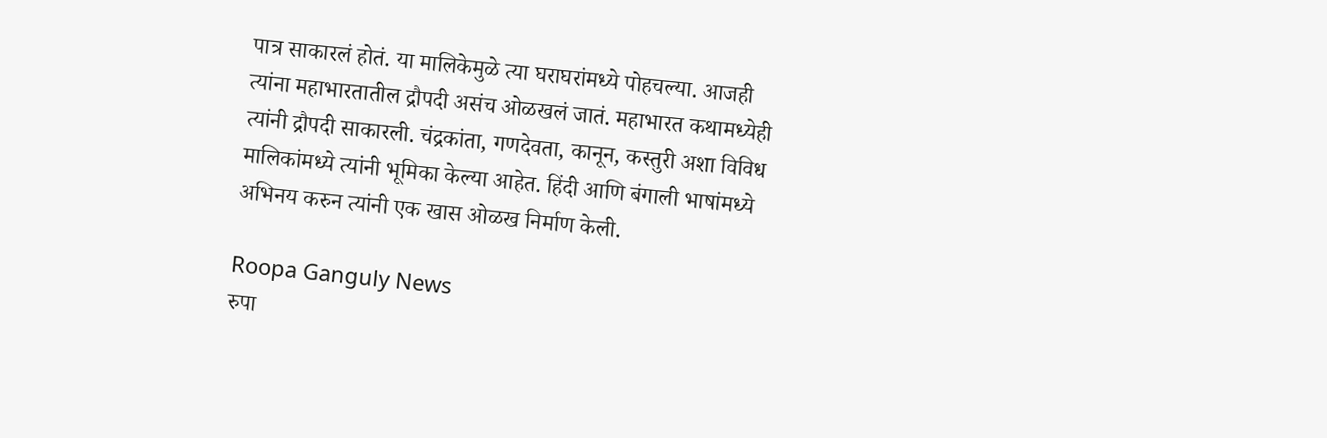पात्र साकारलं होतं. या मालिकेमुळे त्या घराघरांमध्ये पोहचल्या. आजही त्यांना महाभारतातील द्रौपदी असंच ओळखलं जातं. महाभारत कथामध्येही त्यांनी द्रौपदी साकारली. चंद्रकांता, गणदेवता, कानून, कस्तुरी अशा विविध मालिकांमध्ये त्यांनी भूमिका केल्या आहेत. हिंदी आणि बंगाली भाषांमध्ये अभिनय करुन त्यांनी एक खास ओळख निर्माण केली.

Roopa Ganguly News
रुपा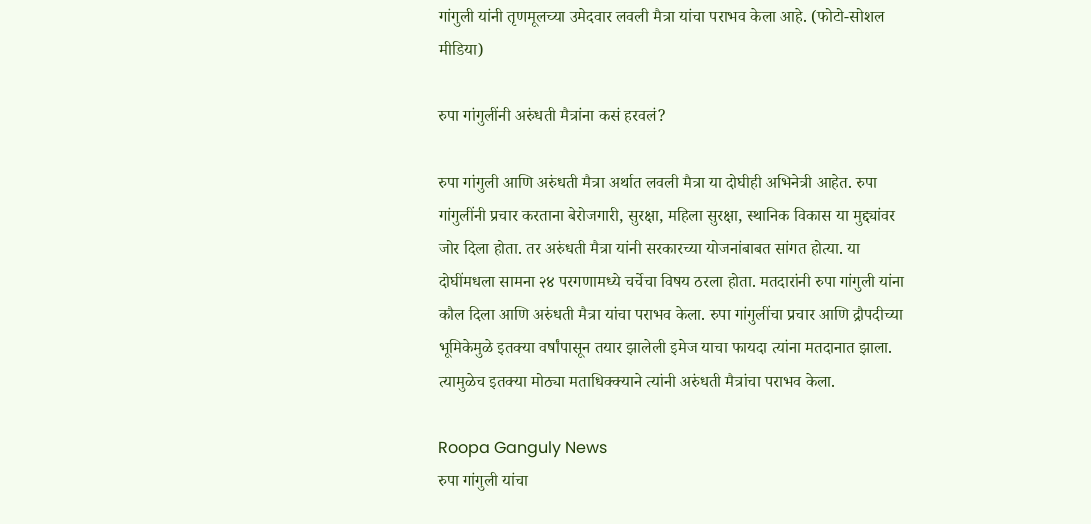गांगुली यांनी तृणमूलच्या उमेदवार लवली मैत्रा यांचा पराभव केला आहे. (फोटो-सोशल मीडिया)

रुपा गांगुलींनी अरुंधती मैत्रांना कसं हरवलं?

रुपा गांगुली आणि अरुंधती मैत्रा अर्थात लवली मैत्रा या दोघीही अभिनेत्री आहेत. रुपा गांगुलींनी प्रचार करताना बेरोजगारी, सुरक्षा, महिला सुरक्षा, स्थानिक विकास या मुद्द्यांवर जोर दिला होता. तर अरुंधती मैत्रा यांनी सरकारच्या योजनांबाबत सांगत होत्या. या दोघींमधला सामना २४ परगणामध्ये चर्चेचा विषय ठरला होता. मतदारांनी रुपा गांगुली यांना कौल दिला आणि अरुंधती मैत्रा यांचा पराभव केला. रुपा गांगुलींचा प्रचार आणि द्रौपदीच्या भूमिकेमुळे इतक्या वर्षांपासून तयार झालेली इमेज याचा फायदा त्यांना मतदानात झाला. त्यामुळेच इतक्या मोठ्या मताधिक्क्याने त्यांनी अरुंधती मैत्रांचा पराभव केला.

Roopa Ganguly News
रुपा गांगुली यांचा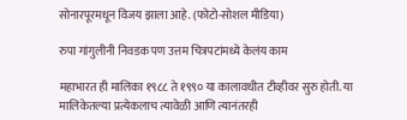सोनारपूरमधून विजय झाला आहे. (फोटो-सोशल मीडिया)

रुपा गांगुलीनी निवडक पण उत्तम चित्रपटांमध्ये केलंय काम

महाभारत ही मालिका १९८८ ते १९९० या कालावधीत टीव्हीवर सुरु होती. या मालिकेतल्या प्रत्येकलाच त्यावेळी आणि त्यानंतरही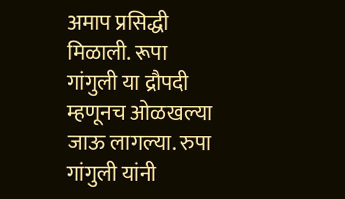अमाप प्रसिद्धी मिळाली. रूपा गांगुली या द्रौपदी म्हणूनच ओळखल्या जाऊ लागल्या. रुपा गांगुली यांनी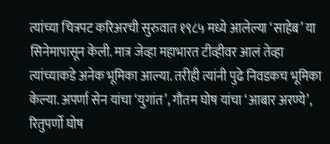त्यांच्या चित्रपट करिअरची सुरुवात १९८५ मध्ये आलेल्या ‘साहेब’ या सिनेमापासून केली. मात्र जेव्हा महाभारत टीव्हीवर आलं तेव्हा त्यांच्याकडे अनेक भूमिका आल्या. तरीही त्यांनी पुढे निवडकच भूमिका केल्या. अपर्णा सेन यांचा ‘युगांत’, गौतम घोष यांचा ‘आबार अरण्ये’, रितुपर्णो घोष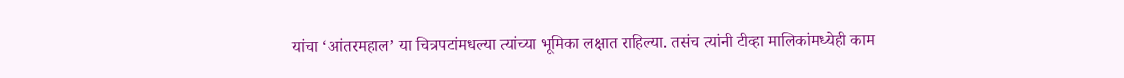यांचा ‘आंतरमहाल’ या चित्रपटांमधल्या त्यांच्या भूमिका लक्षात राहिल्या. तसंच त्यांनी टीव्हा मालिकांमध्येही काम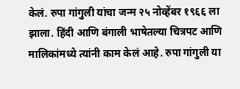केलं. रुपा गांगुली यांचा जन्म २५ नोव्हेंबर १९६६ ला झाला. हिंदी आणि बंगाली भाषेतल्या चित्रपट आणि मालिकांमध्ये त्यांनी काम केलं आहे. रुपा गांगुली या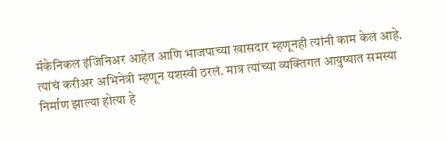मॅकेनिकल इंजिनिअर आहेत आणि भाजपाच्या खासदार म्हणूनही त्यांनी काम केलं आहे. त्यांचं करीअर अभिनेत्री म्हणून यशस्वी ठरलं. मात्र त्यांच्या व्यक्तिगत आयुष्यात समस्या निर्माण झाल्या होत्या हे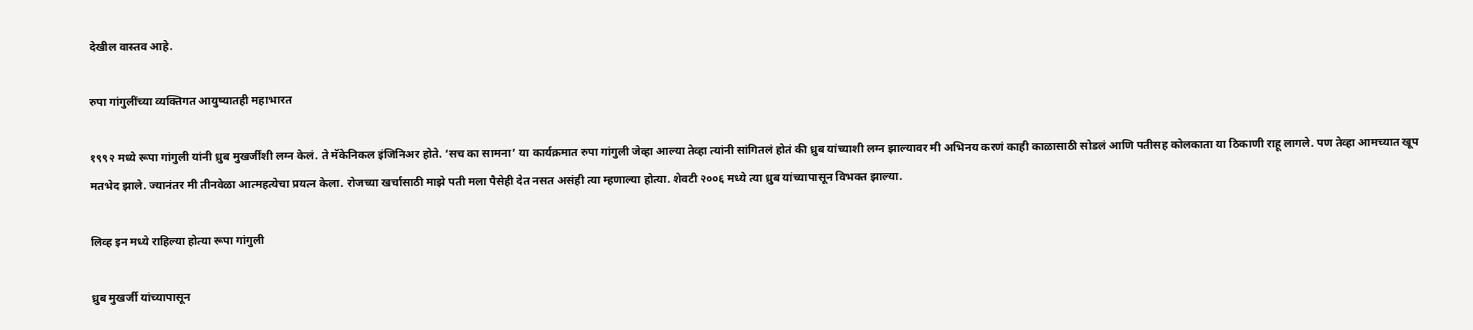देखील वास्तव आहे.

रुपा गांगुलींच्या व्यक्तिगत आयुष्यातही महाभारत

१९९२ मध्ये रूपा गांगुली यांनी ध्रुब मुखर्जींशी लग्न केलं. ते मॅकेनिकल इंजिनिअर होते. ‘सच का सामना’ या कार्यक्रमात रुपा गांगुली जेव्हा आल्या तेव्हा त्यांनी सांगितलं होतं की ध्रुब यांच्याशी लग्न झाल्यावर मी अभिनय करणं काही काळासाठी सोडलं आणि पतीसह कोलकाता या ठिकाणी राहू लागले. पण तेव्हा आमच्यात खूप मतभेद झाले. ज्यानंतर मी तीनवेळा आत्महत्येचा प्रयत्न केला. रोजच्या खर्चासाठी माझे पती मला पैसेही देत नसत असंही त्या म्हणाल्या होत्या. शेवटी २००६ मध्ये त्या ध्रुब यांच्यापासून विभक्त झाल्या.

लिव्ह इन मध्ये राहिल्या होत्या रूपा गांगुली

ध्रुब मुखर्जी यांच्यापासून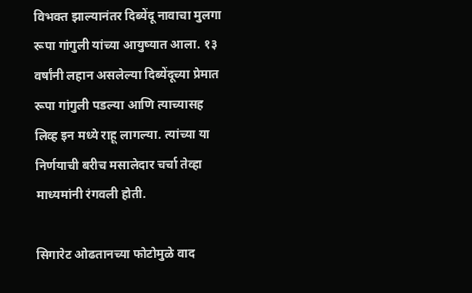विभक्त झाल्यानंतर दिब्येंदू नावाचा मुलगा रूपा गांगुली यांच्या आयुष्यात आला. १३ वर्षांनी लहान असलेल्या दिब्येंदूच्या प्रेमात रूपा गांगुली पडल्या आणि त्याच्यासह लिव्ह इन मध्ये राहू लागल्या. त्यांच्या या निर्णयाची बरीच मसालेदार चर्चा तेव्हा माध्यमांनी रंगवली होती.

सिगारेट ओढतानच्या फोटोमुळे वाद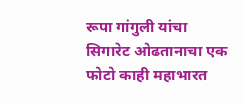रूपा गांगुली यांचा सिगारेट ओढतानाचा एक फोटो काही महाभारत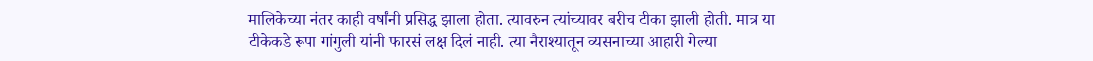मालिकेच्या नंतर काही वर्षांनी प्रसिद्ध झाला होता. त्यावरुन त्यांच्यावर बरीच टीका झाली होती. मात्र या टीकेकडे रूपा गांगुली यांनी फारसं लक्ष दिलं नाही. त्या नैराश्यातून व्यसनाच्या आहारी गेल्या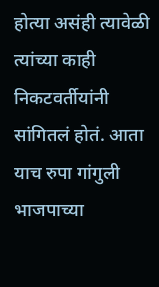होत्या असंही त्यावेळी त्यांच्या काही निकटवर्तीयांनी सांगितलं होतं. आता याच रुपा गांगुली भाजपाच्या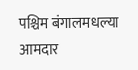पश्चिम बंगालमधल्या आमदार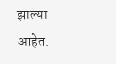झाल्या आहेत.